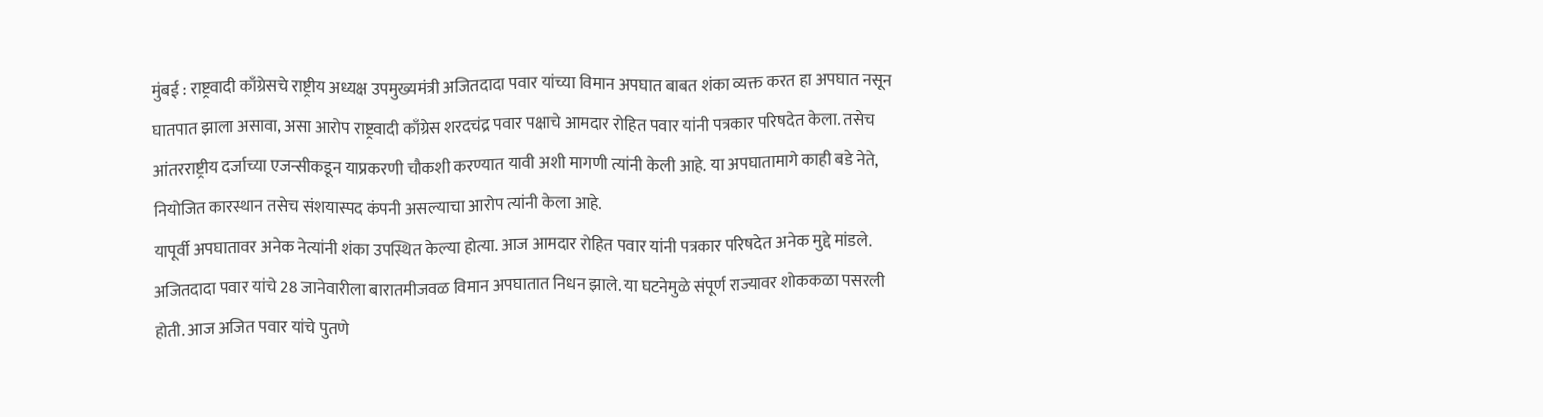मुंबई : राष्ट्रवादी काँग्रेसचे राष्ट्रीय अध्यक्ष उपमुख्यमंत्री अजितदादा पवार यांच्या विमान अपघात बाबत शंका व्यक्त करत हा अपघात नसून घातपात झाला असावा, असा आरोप राष्ट्रवादी काँग्रेस शरदचंद्र पवार पक्षाचे आमदार रोहित पवार यांनी पत्रकार परिषदेत केला. तसेच आंतरराष्ट्रीय दर्जाच्या एजन्सीकडून याप्रकरणी चौकशी करण्यात यावी अशी मागणी त्यांनी केली आहे. या अपघातामागे काही बडे नेते, नियोजित कारस्थान तसेच संशयास्पद कंपनी असल्याचा आरोप त्यांनी केला आहे.
यापूर्वी अपघातावर अनेक नेत्यांनी शंका उपस्थित केल्या होत्या. आज आमदार रोहित पवार यांनी पत्रकार परिषदेत अनेक मुद्दे मांडले.
अजितदादा पवार यांचे 28 जानेवारीला बारातमीजवळ विमान अपघातात निधन झाले. या घटनेमुळे संपूर्ण राज्यावर शोककळा पसरली होती. आज अजित पवार यांचे पुतणे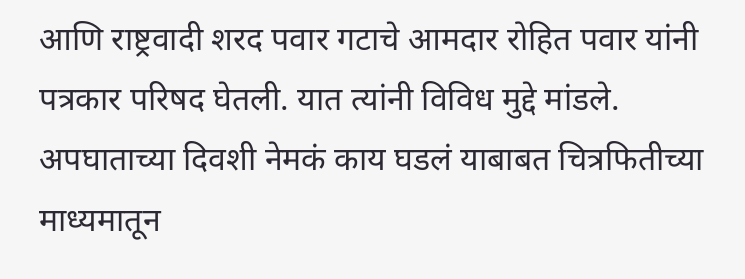आणि राष्ट्रवादी शरद पवार गटाचे आमदार रोहित पवार यांनी पत्रकार परिषद घेतली. यात त्यांनी विविध मुद्दे मांडले. अपघाताच्या दिवशी नेमकं काय घडलं याबाबत चित्रफितीच्या माध्यमातून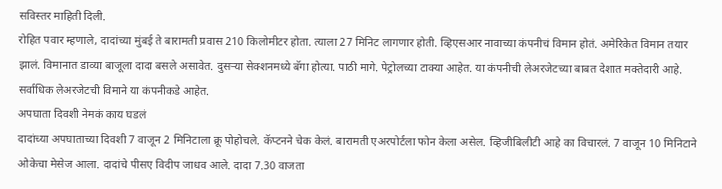सविस्तर माहिती दिली.
रोहित पवार म्हणाले, दादांच्या मुंबई ते बारामती प्रवास 210 किलोमीटर होता. त्याला 27 मिनिट लागणार होती. व्हिएसआर नावाच्या कंपनीचं विमान होतं. अमेरिकेत विमान तयार झालं. विमानात डाव्या बाजूला दादा बसले असावेत. दुसऱ्या सेक्शनमध्ये बॅगा होत्या. पाठी मागे. पेट्रोलच्या टाक्या आहेत. या कंपनीची लेअरजेटच्या बाबत देशात मक्तेदारी आहे. सर्वाधिक लेअरजेटची विमाने या कंपनीकडे आहेत.
अपघाता दिवशी नेमकं काय घडलं
दादांच्या अपघाताच्या दिवशी 7 वाजून 2 मिनिटाला क्रू पोहोचले. कॅप्टनने चेक केलं. बारामती एअरपोर्टला फोन केला असेल. व्हिजीबिलीटी आहे का विचारलं. 7 वाजून 10 मिनिटाने ओकेचा मेसेज आला. दादांचे पीसए विदीप जाधव आले. दादा 7.30 वाजता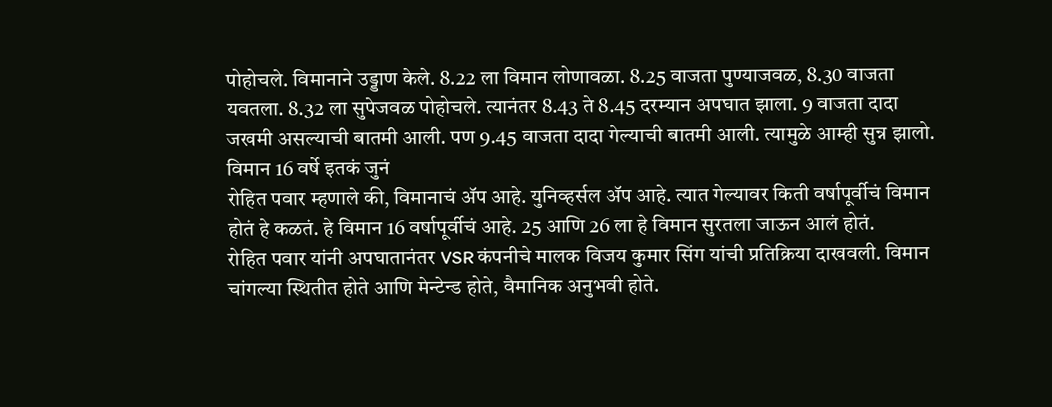पोहोचले. विमानाने उड्डाण केले. 8.22 ला विमान लोणावळा. 8.25 वाजता पुण्याजवळ, 8.30 वाजता यवतला. 8.32 ला सुपेजवळ पोहोचले. त्यानंतर 8.43 ते 8.45 दरम्यान अपघात झाला. 9 वाजता दादा जखमी असल्याची बातमी आली. पण 9.45 वाजता दादा गेल्याची बातमी आली. त्यामुळे आम्ही सुन्न झालो.
विमान 16 वर्षे इतकं जुनं
रोहित पवार म्हणाले की, विमानाचं ॲप आहे. युनिव्हर्सल ॲप आहे. त्यात गेल्यावर किती वर्षापूर्वीचं विमान होतं हे कळतं. हे विमान 16 वर्षापूर्वीचं आहे. 25 आणि 26 ला हे विमान सुरतला जाऊन आलं होतं.
रोहित पवार यांनी अपघातानंतर VSR कंपनीचे मालक विजय कुमार सिंग यांची प्रतिक्रिया दाखवली. विमान चांगल्या स्थितीत होते आणि मेन्टेन्ड होते, वैमानिक अनुभवी होते.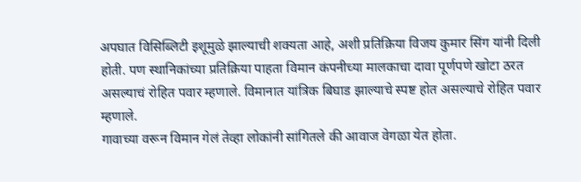अपघात विसिब्लिटी इशूमुळे झाल्याची शक्यता आहे, अशी प्रतिक्रिया विजय कुमार सिंग यांनी दिली होती. पण स्थानिकांच्या प्रतिक्रिया पाहता विमान कंपनीच्या मालकाचा दावा पूर्णपणे खोटा ठरत असल्याचं रोहित पवार म्हणाले. विमानात यांत्रिक बिघाड झाल्याचे स्पष्ट होत असल्याचे रोहित पवार म्हणाले.
गावाच्या वरून विमान गेलं तेव्हा लोकांनी सांगितले की आवाज वेगळा येत होता.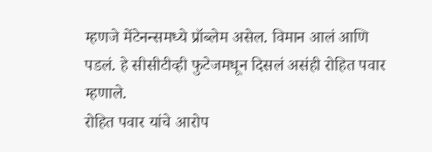म्हणजे मेंटेनन्समध्ये प्रॉब्लेम असेल. विमान आलं आणि पडलं. हे सीसीटीव्ही फुटेजमधून दिसलं असंही रोहित पवार म्हणाले.
रोहित पवार यांचे आरोप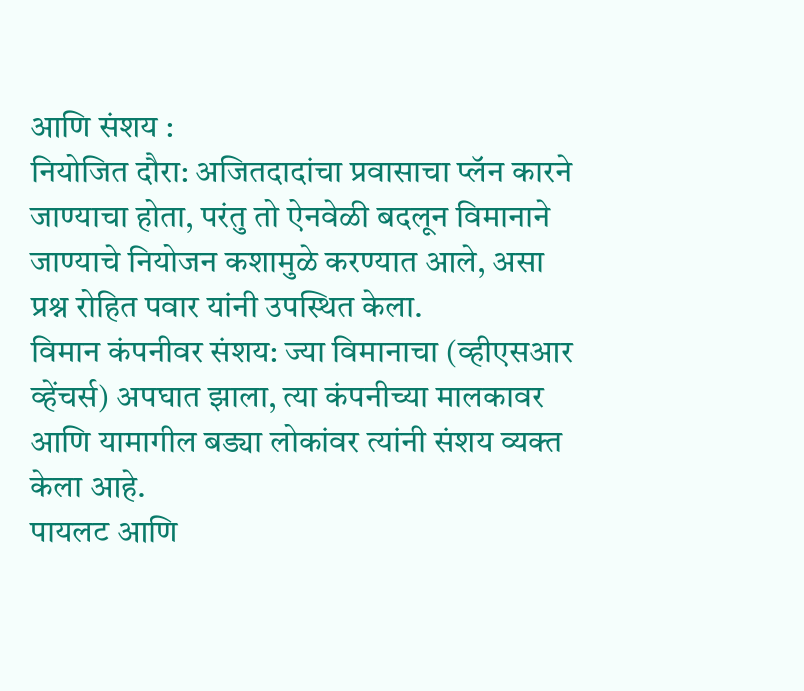आणि संशय :
नियोजित दौरा: अजितदादांचा प्रवासाचा प्लॅन कारने जाण्याचा होता, परंतु तो ऐनवेळी बदलून विमानाने जाण्याचे नियोजन कशामुळे करण्यात आले, असा प्रश्न रोहित पवार यांनी उपस्थित केला.
विमान कंपनीवर संशय: ज्या विमानाचा (व्हीएसआर व्हेंचर्स) अपघात झाला, त्या कंपनीच्या मालकावर आणि यामागील बड्या लोकांवर त्यांनी संशय व्यक्त केला आहे.
पायलट आणि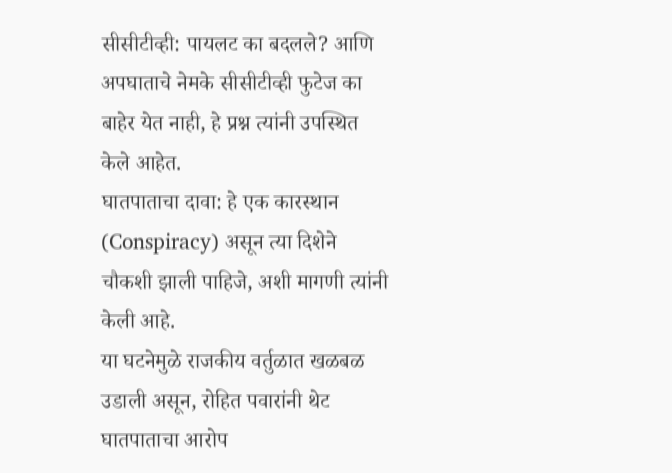सीसीटीव्ही: पायलट का बदलले? आणि अपघाताचे नेमके सीसीटीव्ही फुटेज का बाहेर येत नाही, हे प्रश्न त्यांनी उपस्थित केले आहेत.
घातपाताचा दावा: हे एक कारस्थान (Conspiracy) असून त्या दिशेने चौकशी झाली पाहिजे, अशी मागणी त्यांनी केली आहे.
या घटनेमुळे राजकीय वर्तुळात खळबळ उडाली असून, रोहित पवारांनी थेट घातपाताचा आरोप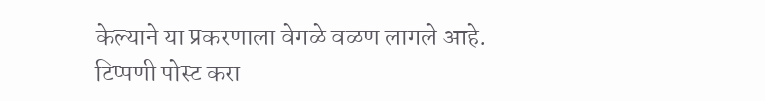केल्याने या प्रकरणाला वेगळे वळण लागले आहे.
टिप्पणी पोस्ट करा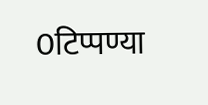0टिप्पण्या